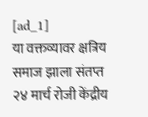[ad_1]
या वक्तव्यावर क्षत्रिय समाज झाला संतप्त
२४ मार्च रोजी केंद्रीय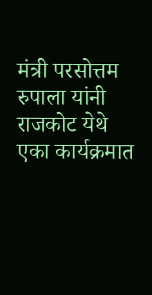मंत्री परसोत्तम रुपाला यांनी राजकोट येथे एका कार्यक्रमात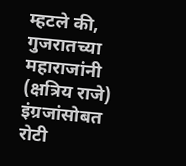म्हटले की, गुजरातच्या महाराजांनी (क्षत्रिय राजे) इंग्रजांसोबत रोटी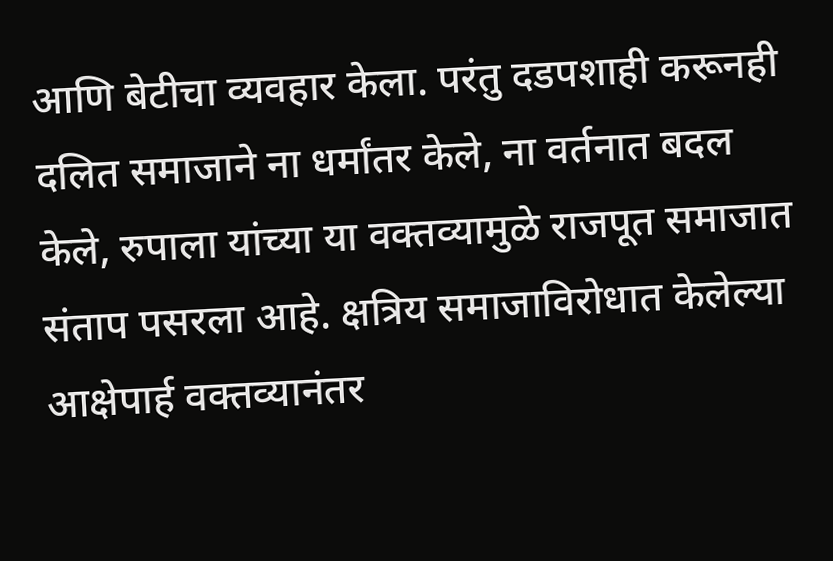आणि बेटीचा व्यवहार केला. परंतु दडपशाही करूनही दलित समाजाने ना धर्मांतर केले, ना वर्तनात बदल केले, रुपाला यांच्या या वक्तव्यामुळे राजपूत समाजात संताप पसरला आहे. क्षत्रिय समाजाविरोधात केलेल्या आक्षेपार्ह वक्तव्यानंतर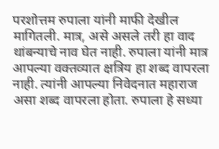परशोत्तम रुपाला यांनी माफी देखील मागितली. मात्र, असे असले तरी हा वाद थांबन्याचे नाव घेत नाही. रुपाला यांनी मात्र आपल्या वक्तव्यात क्षत्रिय हा शब्द वापरला नाही. त्यांनी आपल्या निवेदनात महाराज असा शब्द वापरला होता. रुपाला हे सध्या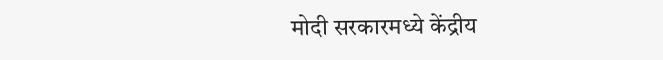मोदी सरकारमध्ये केंद्रीय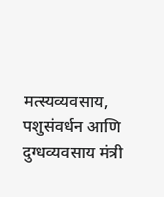मत्स्यव्यवसाय, पशुसंवर्धन आणि दुग्धव्यवसाय मंत्री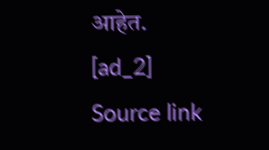आहेत.
[ad_2]
Source link